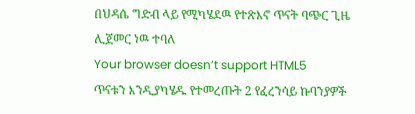በህዳሴ ግድብ ላይ የሚካሄደዉ የተጽእኖ ጥናት ባጭር ጊዜ ሊጀመር ነዉ ተባለ
Your browser doesn’t support HTML5
ጥናቱን እንዲያካሄዱ የተመረጡት 2 የፈረንሳይ ኩባንያዎች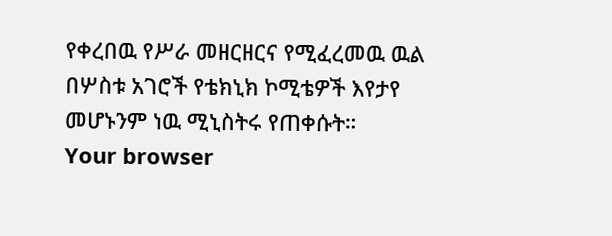የቀረበዉ የሥራ መዘርዘርና የሚፈረመዉ ዉል በሦስቱ አገሮች የቴክኒክ ኮሚቴዎች እየታየ መሆኑንም ነዉ ሚኒስትሩ የጠቀሱት።
Your browser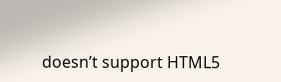doesn’t support HTML5